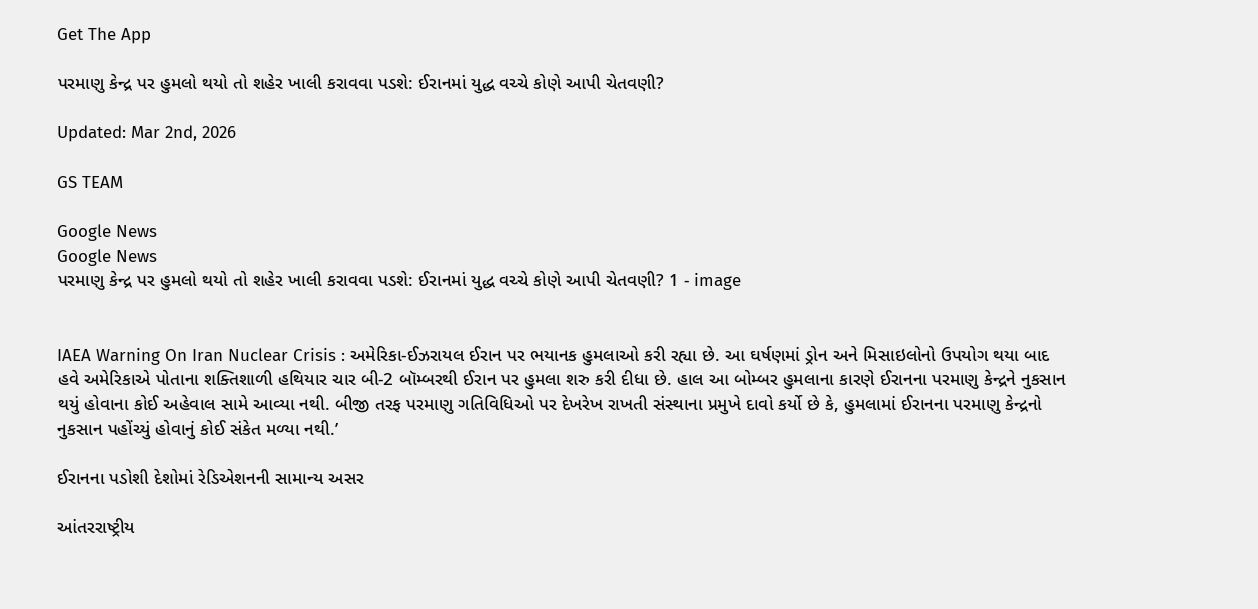Get The App

પરમાણુ કેન્દ્ર પર હુમલો થયો તો શહેર ખાલી કરાવવા પડશે: ઈરાનમાં યુદ્ધ વચ્ચે કોણે આપી ચેતવણી?

Updated: Mar 2nd, 2026

GS TEAM

Google News
Google News
પરમાણુ કેન્દ્ર પર હુમલો થયો તો શહેર ખાલી કરાવવા પડશે: ઈરાનમાં યુદ્ધ વચ્ચે કોણે આપી ચેતવણી? 1 - image


IAEA Warning On Iran Nuclear Crisis : અમેરિકા-ઈઝરાયલ ઈરાન પર ભયાનક હુમલાઓ કરી રહ્યા છે. આ ઘર્ષણમાં ડ્રોન અને મિસાઇલોનો ઉપયોગ થયા બાદ હવે અમેરિકાએ પોતાના શક્તિશાળી હથિયાર ચાર બી-2 બૉમ્બરથી ઈરાન પર હુમલા શરુ કરી દીધા છે. હાલ આ બોમ્બર હુમલાના કારણે ઈરાનના પરમાણુ કેન્દ્રને નુકસાન થયું હોવાના કોઈ અહેવાલ સામે આવ્યા નથી. બીજી તરફ પરમાણુ ગતિવિધિઓ પર દેખરેખ રાખતી સંસ્થાના પ્રમુખે દાવો કર્યો છે કે, હુમલામાં ઈરાનના પરમાણુ કેન્દ્રનો નુકસાન પહોંચ્યું હોવાનું કોઈ સંકેત મળ્યા નથી.’

ઈરાનના પડોશી દેશોમાં રેડિએશનની સામાન્ય અસર

આંતરરાષ્ટ્રીય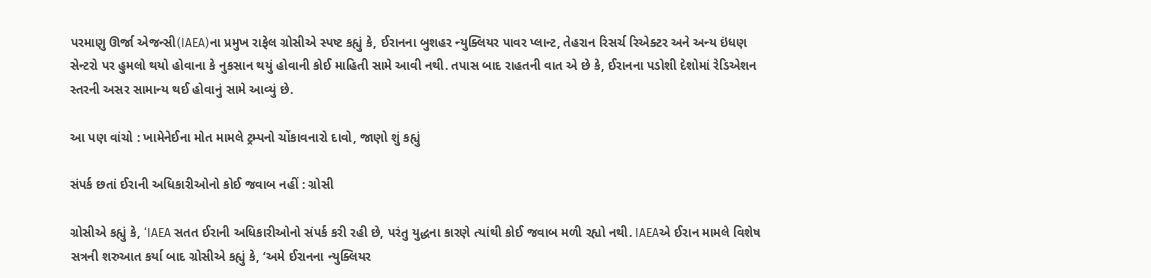પરમાણુ ઊર્જા એજન્સી(IAEA)ના પ્રમુખ રાફેલ ગ્રોસીએ સ્પષ્ટ કહ્યું કે, ઈરાનના બુશહર ન્યુક્લિયર પાવર પ્લાન્ટ, તેહરાન રિસર્ચ રિએક્ટર અને અન્ય ઇંધણ સેન્ટરો પર હુમલો થયો હોવાના કે નુકસાન થયું હોવાની કોઈ માહિતી સામે આવી નથી. તપાસ બાદ રાહતની વાત એ છે કે, ઈરાનના પડોશી દેશોમાં રેડિએશન સ્તરની અસર સામાન્ય થઈ હોવાનું સામે આવ્યું છે.

આ પણ વાંચો : ખામેનેઈના મોત મામલે ટ્રમ્પનો ચોંકાવનારો દાવો, જાણો શું કહ્યું

સંપર્ક છતાં ઈરાની અધિકારીઓનો કોઈ જવાબ નહીં : ગ્રોસી

ગ્રોસીએ કહ્યું કે, ‘IAEA સતત ઈરાની અધિકારીઓનો સંપર્ક કરી રહી છે, પરંતુ યુદ્ધના કારણે ત્યાંથી કોઈ જવાબ મળી રહ્યો નથી. IAEAએ ઈરાન મામલે વિશેષ સત્રની શરુઆત કર્યા બાદ ગ્રોસીએ કહ્યું કે, ‘અમે ઈરાનના ન્યુક્લિયર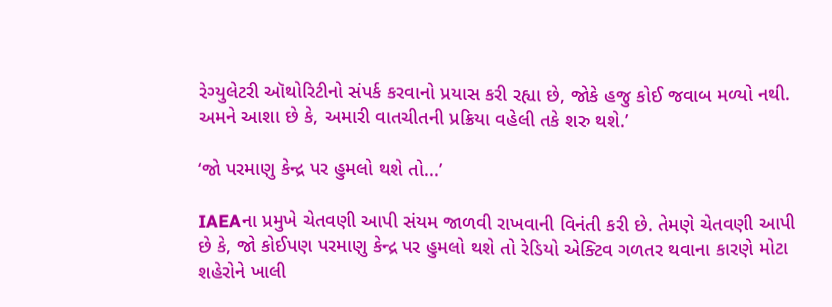રેગ્યુલેટરી ઑથોરિટીનો સંપર્ક કરવાનો પ્રયાસ કરી રહ્યા છે, જોકે હજુ કોઈ જવાબ મળ્યો નથી. અમને આશા છે કે, અમારી વાતચીતની પ્રક્રિયા વહેલી તકે શરુ થશે.’

‘જો પરમાણુ કેન્દ્ર પર હુમલો થશે તો...’

IAEAના પ્રમુખે ચેતવણી આપી સંયમ જાળવી રાખવાની વિનંતી કરી છે. તેમણે ચેતવણી આપી છે કે, જો કોઈપણ પરમાણુ કેન્દ્ર પર હુમલો થશે તો રેડિયો એક્ટિવ ગળતર થવાના કારણે મોટા શહેરોને ખાલી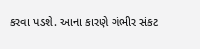કરવા પડશે. આના કારણે ગંભીર સંકટ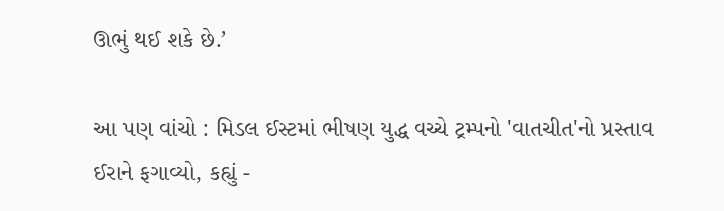ઊભું થઈ શકે છે.’

આ પણ વાંચો : મિડલ ઈસ્ટમાં ભીષણ યુદ્ધ વચ્ચે ટ્રમ્પનો 'વાતચીત'નો પ્રસ્તાવ ઈરાને ફગાવ્યો, કહ્યું -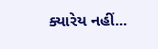ક્યારેય નહીં...